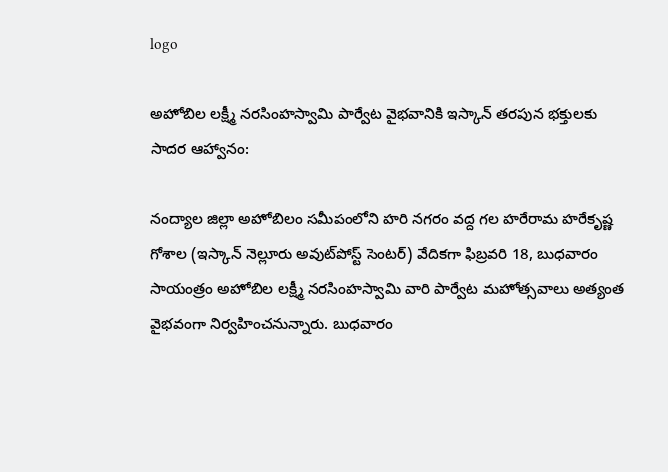logo

అహోబిల లక్ష్మీ నరసింహస్వామి పార్వేట వైభవానికి ఇస్కాన్ తరపున భక్తులకు సాదర ఆహ్వానం:

నంద్యాల జిల్లా అహోబిలం సమీపంలోని హరి నగరం వద్ద గల హరేరామ హరేకృష్ణ గోశాల (ఇస్కాన్ నెల్లూరు అవుట్‌పోస్ట్ సెంటర్) వేదికగా ఫిబ్రవరి 18, బుధవారం సాయంత్రం అహోబిల లక్ష్మీ నరసింహస్వామి వారి పార్వేట మహోత్సవాలు అత్యంత వైభవంగా నిర్వహించనున్నారు. బుధవారం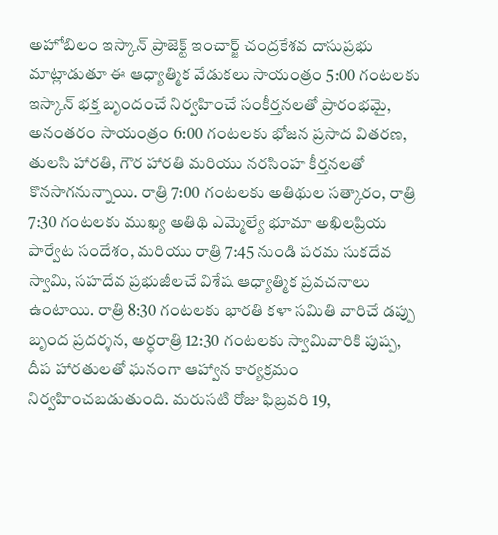అహోబిలం ఇస్కాన్ ప్రాజెక్ట్ ఇంచార్జ్ చంద్రకేశవ దాసుప్రభు మాట్లాడుతూ ఈ ఆధ్యాత్మిక వేడుకలు సాయంత్రం 5:00 గంటలకు ఇస్కాన్ భక్త బృందంచే నిర్వహించే సంకీర్తనలతో ప్రారంభమై, అనంతరం సాయంత్రం 6:00 గంటలకు భోజన ప్రసాద వితరణ, తులసి హారతి, గౌర హారతి మరియు నరసింహ కీర్తనలతో కొనసాగనున్నాయి. రాత్రి 7:00 గంటలకు అతిథుల సత్కారం, రాత్రి 7:30 గంటలకు ముఖ్య అతిథి ఎమ్మెల్యే భూమా అఖిలప్రియ పార్వేట సందేశం, మరియు రాత్రి 7:45 నుండి పరమ సుకదేవ స్వామి, సహదేవ ప్రభుజీలచే విశేష ఆధ్యాత్మిక ప్రవచనాలు ఉంటాయి. రాత్రి 8:30 గంటలకు భారతి కళా సమితి వారిచే డప్పు బృంద ప్రదర్శన, అర్ధరాత్రి 12:30 గంటలకు స్వామివారికి పుష్ప, దీప హారతులతో ఘనంగా ఆహ్వాన కార్యక్రమం నిర్వహించబడుతుంది. మరుసటి రోజు ఫిబ్రవరి 19,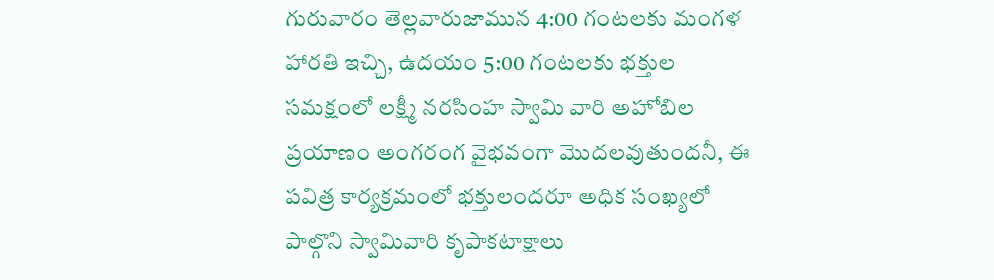గురువారం తెల్లవారుజామున 4:00 గంటలకు మంగళ హారతి ఇచ్చి, ఉదయం 5:00 గంటలకు భక్తుల సమక్షంలో లక్ష్మీ నరసింహ స్వామి వారి అహోబిల ప్రయాణం అంగరంగ వైభవంగా మొదలవుతుందనీ, ఈ పవిత్ర కార్యక్రమంలో భక్తులందరూ అధిక సంఖ్యలో పాల్గొని స్వామివారి కృపాకటాక్షాలు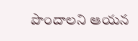పొందాలని ఆయన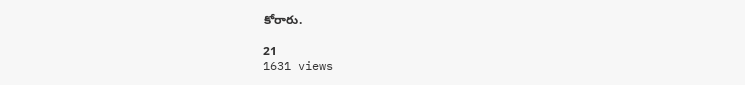కోరారు.

21
1631 views